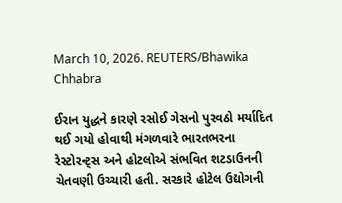March 10, 2026. REUTERS/Bhawika Chhabra

ઈરાન યુદ્ધને કારણે રસોઈ ગેસનો પુરવઠો મર્યાદિત થઈ ગયો હોવાથી મંગળવારે ભારતભરના રેસ્ટોરન્ટ્સ અને હોટલોએ સંભવિત શટડાઉનની ચેતવણી ઉચ્ચારી હતી. સરકારે હોટેલ ઉદ્યોગની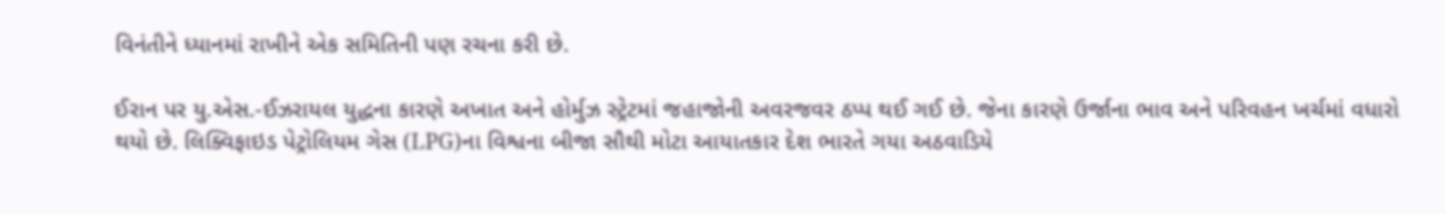વિનંતીને ધ્યાનમાં રાખીને એક સમિતિની પણ રચના કરી છે.

ઈરાન પર યુ.એસ.-ઈઝરાયલ યુદ્ધના કારણે અખાત અને હોર્મુઝ સ્ટ્રેટમાં જહાજોની અવરજવર ઠપ્પ થઈ ગઈ છે. જેના કારણે ઉર્જાના ભાવ અને પરિવહન ખર્ચમાં વધારો થયો છે. લિક્વિફાઇડ પેટ્રોલિયમ ગેસ (LPG)ના વિશ્વના બીજા સૌથી મોટા આયાતકાર દેશ ભારતે ગયા અઠવાડિયે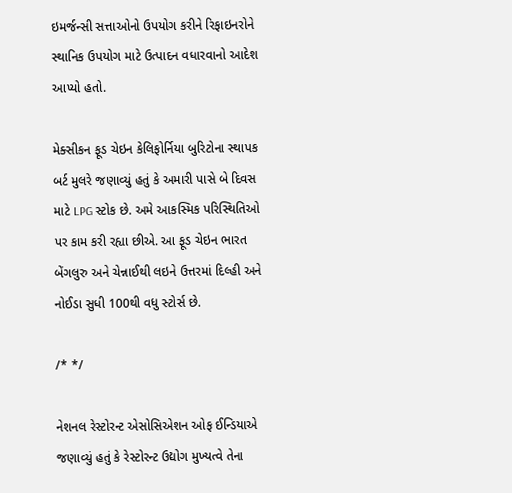ઇમર્જન્સી સત્તાઓનો ઉપયોગ કરીને રિફાઇનરોને સ્થાનિક ઉપયોગ માટે ઉત્પાદન વધારવાનો આદેશ આપ્યો હતો.

મેક્સીકન ફૂડ ચેઇન કેલિફોર્નિયા બુરિટોના સ્થાપક બર્ટ મુલરે જણાવ્યું હતું કે અમારી પાસે બે દિવસ માટે LPG સ્ટોક છે. અમે આકસ્મિક પરિસ્થિતિઓ પર કામ કરી રહ્યા છીએ. આ ફૂડ ચેઇન ભારત બેંગલુરુ અને ચેન્નાઈથી લઇને ઉત્તરમાં દિલ્હી અને નોઈડા સુધી 100થી વધુ સ્ટોર્સ છે.

/* */

નેશનલ રેસ્ટોરન્ટ એસોસિએશન ઓફ ઈન્ડિયાએ જણાવ્યું હતું કે રેસ્ટોરન્ટ ઉદ્યોગ મુખ્યત્વે તેના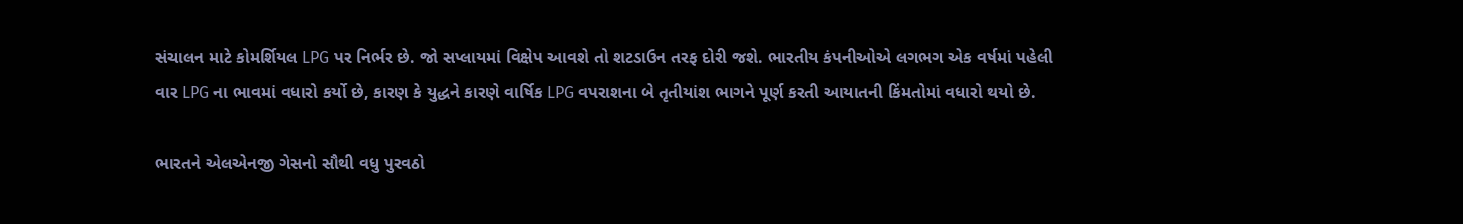સંચાલન માટે કોમર્શિયલ LPG પર નિર્ભર છે. જો સપ્લાયમાં વિક્ષેપ આવશે તો શટડાઉન તરફ દોરી જશે. ભારતીય કંપનીઓએ લગભગ એક વર્ષમાં પહેલી વાર LPG ના ભાવમાં વધારો કર્યો છે, કારણ કે યુદ્ધને કારણે વાર્ષિક LPG વપરાશના બે તૃતીયાંશ ભાગને પૂર્ણ કરતી આયાતની કિંમતોમાં વધારો થયો છે.

ભારતને એલએનજી ગેસનો સૌથી વધુ પુરવઠો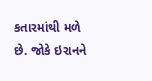કતારમાંથી મળે છે. જોકે ઇરાનને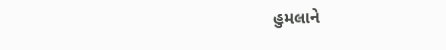હુમલાને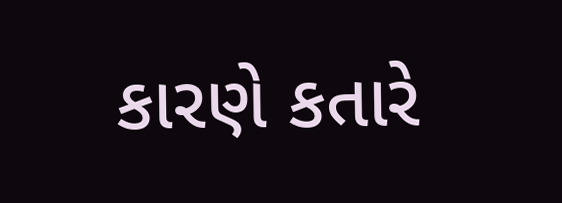કારણે કતારે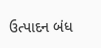ઉત્પાદન બંધ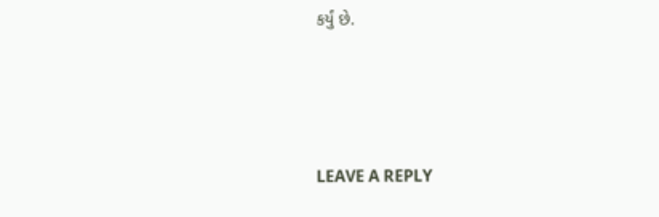કર્યું છે.





LEAVE A REPLY